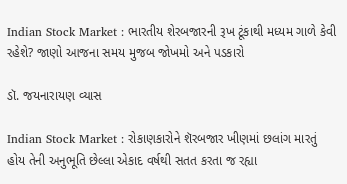Indian Stock Market : ભારતીય શેરબજારની રૂખ ટૂંકાથી મધ્યમ ગાળે કેવી રહેશે? જાણો આજના સમય મુજબ જોખમો અને પડકારો

ડૉ. જયનારાયણ વ્યાસ

Indian Stock Market : રોકાણકારોને શૅરબજાર ખીણમાં છલાંગ મારતું હોય તેની અનુભૂતિ છેલ્લા એકાદ વર્ષથી સતત કરતા જ રહ્યા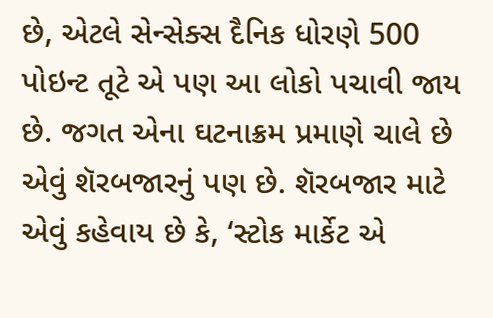છે, એટલે સેન્સેક્સ દૈનિક ધોરણે 500 પોઇન્ટ તૂટે એ પણ આ લોકો પચાવી જાય છે. જગત એના ઘટનાક્રમ પ્રમાણે ચાલે છે એવું શૅરબજારનું પણ છે. શૅરબજાર માટે એવું કહેવાય છે કે, ‘સ્ટોક માર્કેટ એ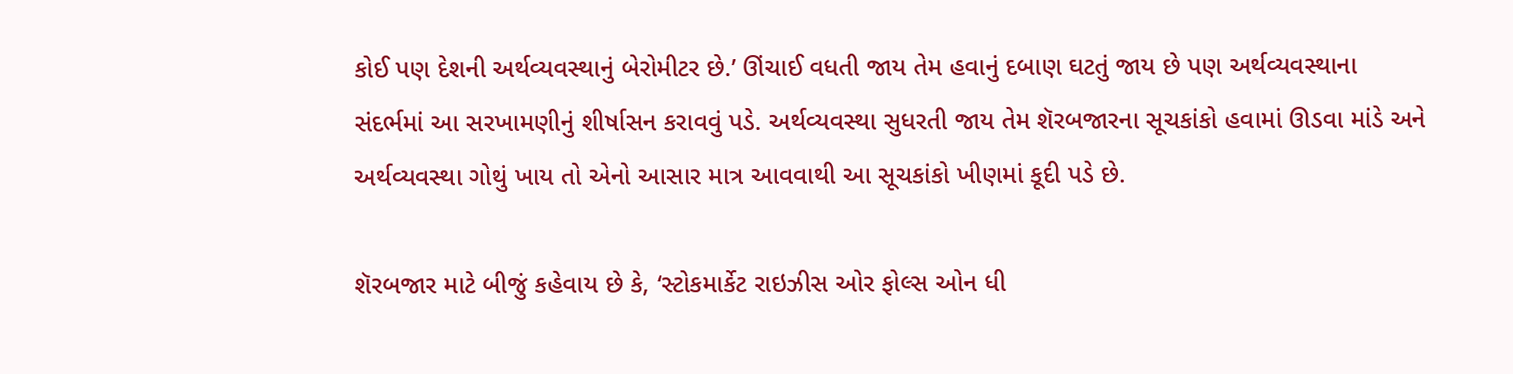કોઈ પણ દેશની અર્થવ્યવસ્થાનું બેરોમીટર છે.’ ઊંચાઈ વધતી જાય તેમ હવાનું દબાણ ઘટતું જાય છે પણ અર્થવ્યવસ્થાના સંદર્ભમાં આ સરખામણીનું શીર્ષાસન કરાવવું પડે. અર્થવ્યવસ્થા સુધરતી જાય તેમ શૅરબજારના સૂચકાંકો હવામાં ઊડવા માંડે અને અર્થવ્યવસ્થા ગોથું ખાય તો એનો આસાર માત્ર આવવાથી આ સૂચકાંકો ખીણમાં કૂદી પડે છે.

શૅરબજાર માટે બીજું કહેવાય છે કે, ‘સ્ટોકમાર્કેટ રાઇઝીસ ઓર ફોલ્સ ઓન ધી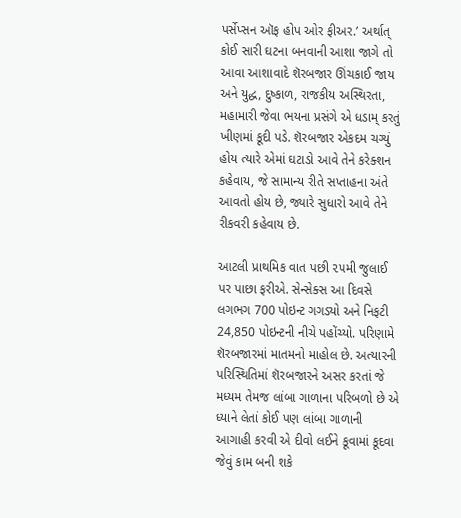પર્સેપ્સન ઑફ હોપ ઓર ફીઅર.’ અર્થાત્ કોઈ સારી ઘટના બનવાની આશા જાગે તો આવા આશાવાદે શૅરબજાર ઊંચકાઈ જાય અને યુદ્ધ, દુષ્કાળ, રાજકીય અસ્થિરતા, મહામારી જેવા ભયના પ્રસંગે એ ધડામ્ કરતું ખીણમાં કૂદી પડે. શૅરબજાર એકદમ ચગ્યું હોય ત્યારે એમાં ઘટાડો આવે તેને કરેક્શન કહેવાય, જે સામાન્ય રીતે સપ્તાહના અંતે આવતો હોય છે, જ્યારે સુધારો આવે તેને રીકવરી કહેવાય છે.

આટલી પ્રાથમિક વાત પછી ૨૫મી જુલાઈ પર પાછા ફરીએ. સેન્સેક્સ આ દિવસે લગભગ 700 પોઇન્ટ ગગડ્યો અને નિફટી 24,850 પોઇન્ટની નીચે પહોંચ્યો. પરિણામે શૅરબજારમાં માતમનો માહોલ છે. અત્યારની પરિસ્થિતિમાં શૅરબજારને અસર કરતાં જે મધ્યમ તેમજ લાંબા ગાળાના પરિબળો છે એ ધ્યાને લેતાં કોઈ પણ લાંબા ગાળાની આગાહી કરવી એ દીવો લઈને કૂવામાં કૂદવા જેવું કામ બની શકે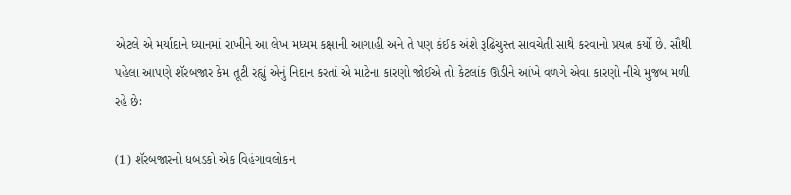એટલે એ મર્યાદાને ધ્યાનમાં રાખીને આ લેખ મધ્યમ કક્ષાની આગાહી અને તે પણ કંઈક અંશે રૂઢિચુસ્ત સાવચેતી સાથે કરવાનો પ્રયત્ન કર્યો છે. સૌથી પહેલા આપણે શૅરબજાર કેમ તૂટી રહ્યું એનું નિદાન કરતાં એ માટેના કારણો જોઈએ તો કેટલાંક ઊડીને આંખે વળગે એવા કારણો નીચે મુજબ મળી રહે છેઃ

(1) શૅરબજારનો ધબડકો એક વિહંગાવલોકન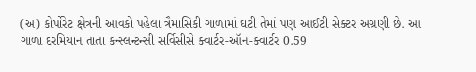(અ) કોર્પોરેટ ક્ષેત્રની આવકો પહેલા ત્રૈમાસિકી ગાળામાં ઘટી તેમાં પણ આઈટી સેક્ટર અગ્રણી છે. આ ગાળા દરમિયાન તાતા કન્સ્લન્ટન્સી સર્વિસીસે ક્વાર્ટર-ઑન-ક્વાર્ટર 0.59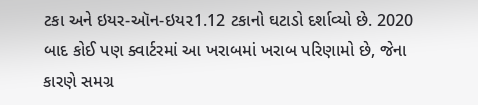ટકા અને ઇયર-ઑન-ઇય૨1.12 ટકાનો ઘટાડો દર્શાવ્યો છે. 2020 બાદ કોઈ પણ ક્વાર્ટરમાં આ ખરાબમાં ખરાબ પરિણામો છે, જેના કારણે સમગ્ર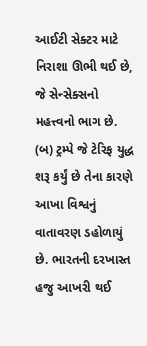આઈટી સેક્ટર માટે નિરાશા ઊભી થઈ છે, જે સેન્સેક્સનો મહત્ત્વનો ભાગ છે.
(બ) ટ્રમ્પે જે ટેરિફ યુદ્ધ શરૂ કર્યું છે તેના કારણે આખા વિશ્વનું વાતાવરણ ડહોળાયું છે. ભારતની દરખાસ્ત હજુ આખરી થઈ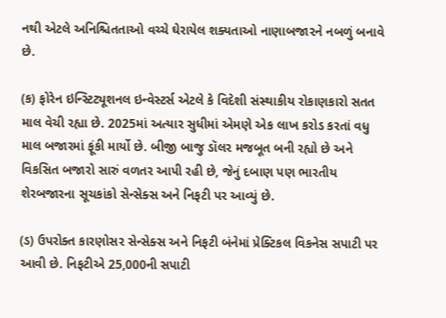નથી એટલે અનિશ્ચિતતાઓ વચ્ચે ઘેરાયેલ શક્યતાઓ નાણાબજા૨ને નબળું બનાવે છે.

(ક) ફોરેન ઇન્સ્ટિટ્યૂશનલ ઇન્વેસ્ટર્સ એટલે કે વિદેશી સંસ્થાકીય રોકાણકારો સતત માલ વેચી રહ્યા છે. 2025માં અત્યાર સુધીમાં એમણે એક લાખ કરોડ કરતાં વધુ માલ બજારમાં ફૂંકી માર્યો છે. બીજી બાજુ ડૉલર મજબૂત બની રહ્યો છે અને વિકસિત બજારો સારું વળતર આપી રહી છે, જેનું દબાણ પણ ભારતીય શેરબજારના સૂચકાંકો સેન્સેક્સ અને નિફટી પર આવ્યું છે.

(ડ) ઉપરોક્ત કારણોસર સેન્સેક્સ અને નિફટી બંનેમાં પ્રેક્ટિકલ વિકનેસ સપાટી પર આવી છે. નિફટીએ 25,000ની સપાટી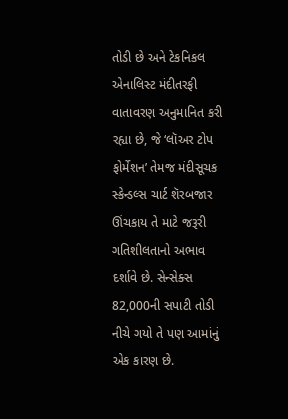તોડી છે અને ટેકનિકલ એનાલિસ્ટ મંદીતરફી વાતાવરણ અનુમાનિત કરી રહ્યા છે, જે ‘લૉઅર ટોપ ફોર્મેશન’ તેમજ મંદીસૂચક સ્કેન્ડલ્સ ચાર્ટ શૅરબજાર ઊંચકાય તે માટે જરૂરી ગતિશીલતાનો અભાવ દર્શાવે છે. સેન્સેક્સ 82,000ની સપાટી તોડી નીચે ગયો તે પણ આમાંનું એક કારણ છે.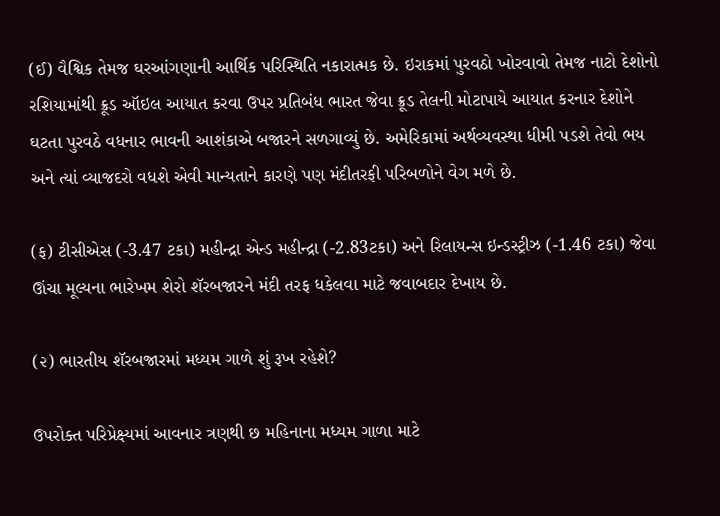(ઈ) વૈશ્વિક તેમજ ઘરઆંગણાની આર્થિક પરિસ્થિતિ નકારાત્મક છે. ઇરાકમાં પુરવઠો ખોરવાવો તેમજ નાટો દેશોનો રશિયામાંથી ક્રૂડ ઑઇલ આયાત કરવા ઉપર પ્રતિબંધ ભારત જેવા ક્રૂડ તેલની મોટાપાયે આયાત કરનાર દેશોને ઘટતા પુરવઠે વધનાર ભાવની આશંકાએ બજારને સળગાવ્યું છે. અમેરિકામાં અર્થવ્યવસ્થા ધીમી પડશે તેવો ભય અને ત્યાં વ્યાજદરો વધશે એવી માન્યતાને કારણે પણ મંદીતરફી પરિબળોને વેગ મળે છે.

(ફ) ટીસીએસ (-3.47 ટકા) મહીન્દ્રા એન્ડ મહીન્દ્રા (-2.83ટકા) અને રિલાયન્સ ઇન્ડસ્ટ્રીઝ (-1.46 ટકા) જેવા ઊંચા મૂલ્યના ભારેખમ શેરો શૅરબજારને મંદી તરફ ધકેલવા માટે જવાબદાર દેખાય છે.

(૨) ભારતીય શૅરબજારમાં મધ્યમ ગાળે શું રૂખ રહેશે?

ઉપરોક્ત પરિપ્રેક્ષ્યમાં આવનાર ત્રણથી છ મહિનાના મધ્યમ ગાળા માટે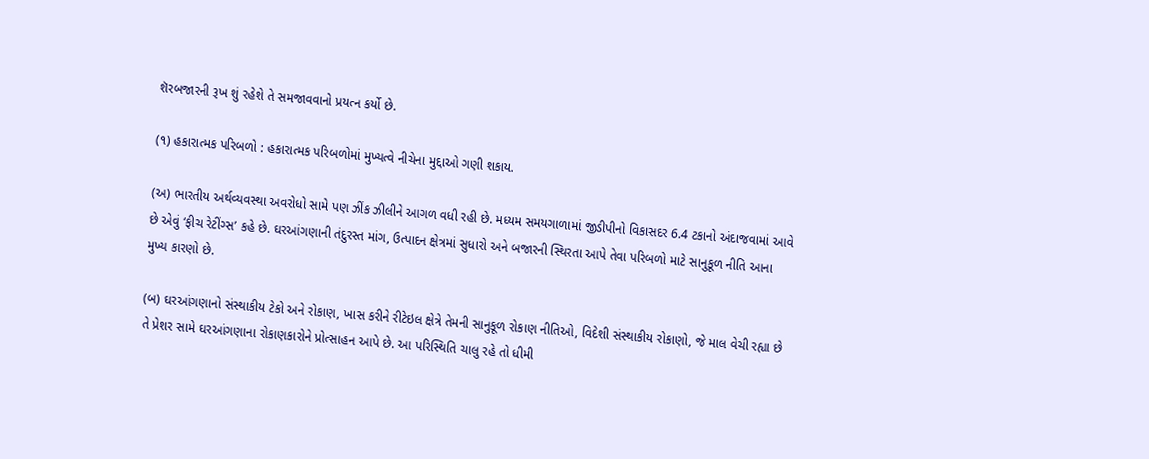શૅરબજારની રૂખ શું રહેશે તે સમજાવવાનો પ્રયત્ન કર્યો છે.

(૧) હકારાત્મક પરિબળો : હકારાત્મક પરિબળોમાં મુખ્યત્વે નીચેના મુદ્દાઓ ગણી શકાય.

(અ) ભારતીય અર્થવ્યવસ્થા અવરોધો સામે પણ ઝીંક ઝીલીને આગળ વધી રહી છે. મધ્યમ સમયગાળામાં જીડીપીનો વિકાસદર 6.4 ટકાનો અંદાજવામાં આવે છે એવું ‘ફીચ રેટીંગ્સ’ કહે છે. ઘરઆંગણાની તંદુરસ્ત માંગ, ઉત્પાદન ક્ષેત્રમાં સુધારો અને બજારની સ્થિરતા આપે તેવા પરિબળો માટે સાનુકૂળ નીતિ આના મુખ્ય કારણો છે.

(બ) ઘરઆંગણાનો સંસ્થાકીય ટેકો અને રોકાણ, ખાસ કરીને રીટેઇલ ક્ષેત્રે તેમની સાનુકૂળ રોકાણ નીતિઓ, વિદેશી સંસ્થાકીય રોકાણો, જે માલ વેચી રહ્યા છે તે પ્રેશર સામે ઘરઆંગણાના રોકાણકારોને પ્રોત્સાહન આપે છે. આ પરિસ્થિતિ ચાલુ રહે તો ધીમી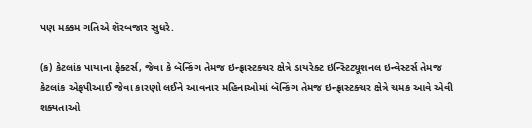પણ મક્કમ ગતિએ શૅરબજાર સુધરે.

(ક) કેટલાંક પાયાના ફેક્ટર્સ, જેવા કે બૅન્કિંગ તેમજ ઇન્ફ્રાસ્ટક્ચર ક્ષેત્રે ડાયરેક્ટ ઇન્સ્ટિટ્યૂશનલ ઇન્વેસ્ટર્સ તેમજ કેટલાંક એફપીઆઈ જેવા કારણો લઈને આવનાર મહિનાઓમાં બૅન્કિંગ તેમજ ઇન્ફ્રાસ્ટક્ચર ક્ષેત્રે ચમક આવે એવી શક્યતાઓ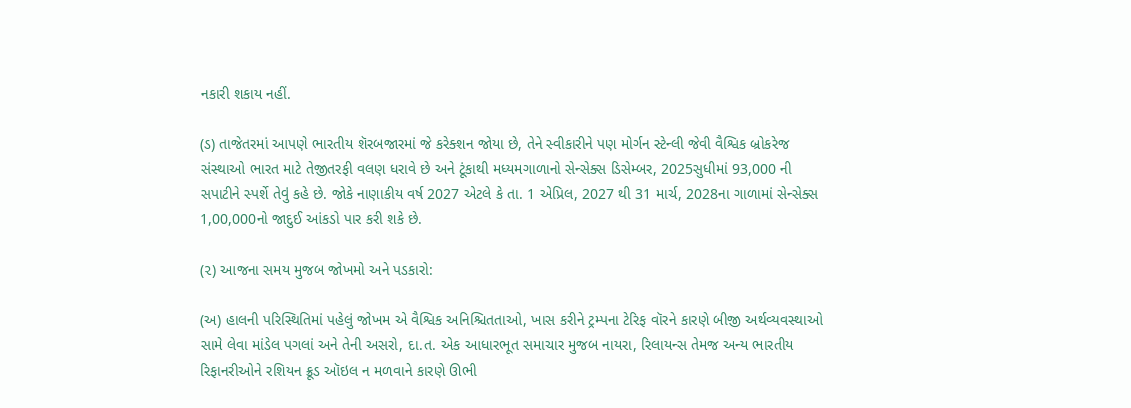નકારી શકાય નહીં.

(ડ) તાજેતરમાં આપણે ભારતીય શૅરબજારમાં જે કરેક્શન જોયા છે, તેને સ્વીકારીને પણ મોર્ગન સ્ટેન્લી જેવી વૈશ્વિક બ્રોકરેજ સંસ્થાઓ ભારત માટે તેજીતરફી વલણ ધરાવે છે અને ટૂંકાથી મધ્યમગાળાનો સેન્સેક્સ ડિસેમ્બર, 2025સુધીમાં 93,000 ની સપાટીને સ્પર્શે તેવું કહે છે. જોકે નાણાકીય વર્ષ 2027 એટલે કે તા. 1 એપ્રિલ, 2027 થી 31 માર્ચ, 2028ના ગાળામાં સેન્સેક્સ 1,00,000નો જાદુઈ આંકડો પાર કરી શકે છે.

(૨) આજના સમય મુજબ જોખમો અને પડકારો:

(અ) હાલની પરિસ્થિતિમાં પહેલું જોખમ એ વૈશ્વિક અનિશ્ચિતતાઓ, ખાસ કરીને ટ્રમ્પના ટેરિફ વૉરને કારણે બીજી અર્થવ્યવસ્થાઓ સામે લેવા માંડેલ પગલાં અને તેની અસરો, દા.ત. એક આધારભૂત સમાચાર મુજબ નાયરા, રિલાયન્સ તેમજ અન્ય ભારતીય રિફાનરીઓને રશિયન ક્રૂડ ઑઇલ ન મળવાને કારણે ઊભી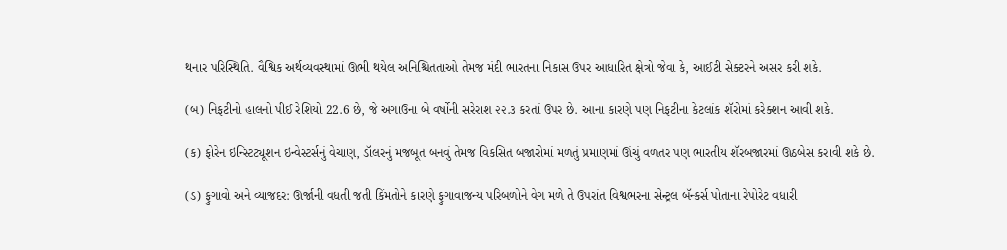થનાર પરિસ્થિતિ. વૈશ્વિક અર્થવ્યવસ્થામાં ઊભી થયેલ અનિશ્ચિતતાઓ તેમજ મંદી ભારતના નિકાસ ઉપર આધારિત ક્ષેત્રો જેવા કે, આઈટી સેક્ટરને અસર કરી શકે.

(બ) નિફટીનો હાલનો પીઈ રેશિયો 22.6 છે, જે અગાઉના બે વર્ષોની સરેરાશ ૨૨.૩ કરતાં ઉપર છે. આના કારણે પણ નિફટીના કેટલાંક શૅરોમાં કરેક્શન આવી શકે.

(ક) ફોરેન ઇન્સ્ટિટ્યૂશન ઇન્વેસ્ટર્સનું વેચાણ, ડૉલરનું મજબૂત બનવું તેમજ વિકસિત બજારોમાં મળતું પ્રમાણમાં ઊંચું વળતર પણ ભારતીય શૅરબજારમાં ઊઠબેસ કરાવી શકે છે.

(ડ) ફુગાવો અને વ્યાજદર: ઊર્જાની વધતી જતી કિંમતોને કારણે ફુગાવાજન્ય પરિબળોને વેગ મળે તે ઉપરાંત વિશ્વભરના સેન્ટ્રલ બૅન્કર્સ પોતાના રેપોરેટ વધારી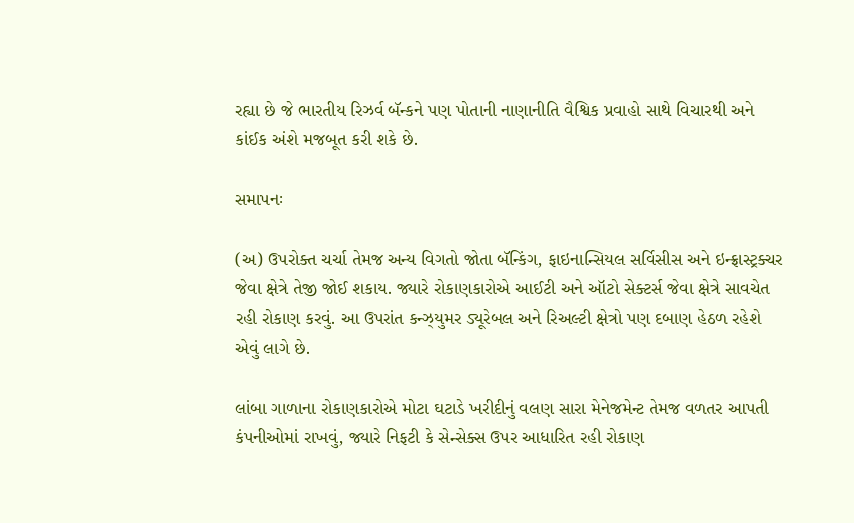રહ્યા છે જે ભારતીય રિઝર્વ બૅન્કને પણ પોતાની નાણાનીતિ વૈશ્વિક પ્રવાહો સાથે વિચારથી અને કાંઈક અંશે મજબૂત કરી શકે છે.

સમાપનઃ

(અ) ઉપરોક્ત ચર્ચા તેમજ અન્ય વિગતો જોતા બૅન્કિંગ, ફાઇનાન્સિયલ સર્વિસીસ અને ઇન્ફ્રાસ્ટ્રક્ચર જેવા ક્ષેત્રે તેજી જોઈ શકાય. જ્યારે રોકાણકારોએ આઈટી અને ઑટો સેક્ટર્સ જેવા ક્ષેત્રે સાવચેત રહી રોકાણ કરવું. આ ઉપરાંત કન્ઝ્યુમર ડ્યૂરેબલ અને રિઅલ્ટી ક્ષેત્રો પણ દબાણ હેઠળ રહેશે એવું લાગે છે.

લાંબા ગાળાના રોકાણકારોએ મોટા ઘટાડે ખરીદીનું વલણ સારા મેનેજમેન્ટ તેમજ વળતર આપતી કંપનીઓમાં રાખવું, જ્યારે નિફટી કે સેન્સેક્સ ઉપર આધારિત રહી રોકાણ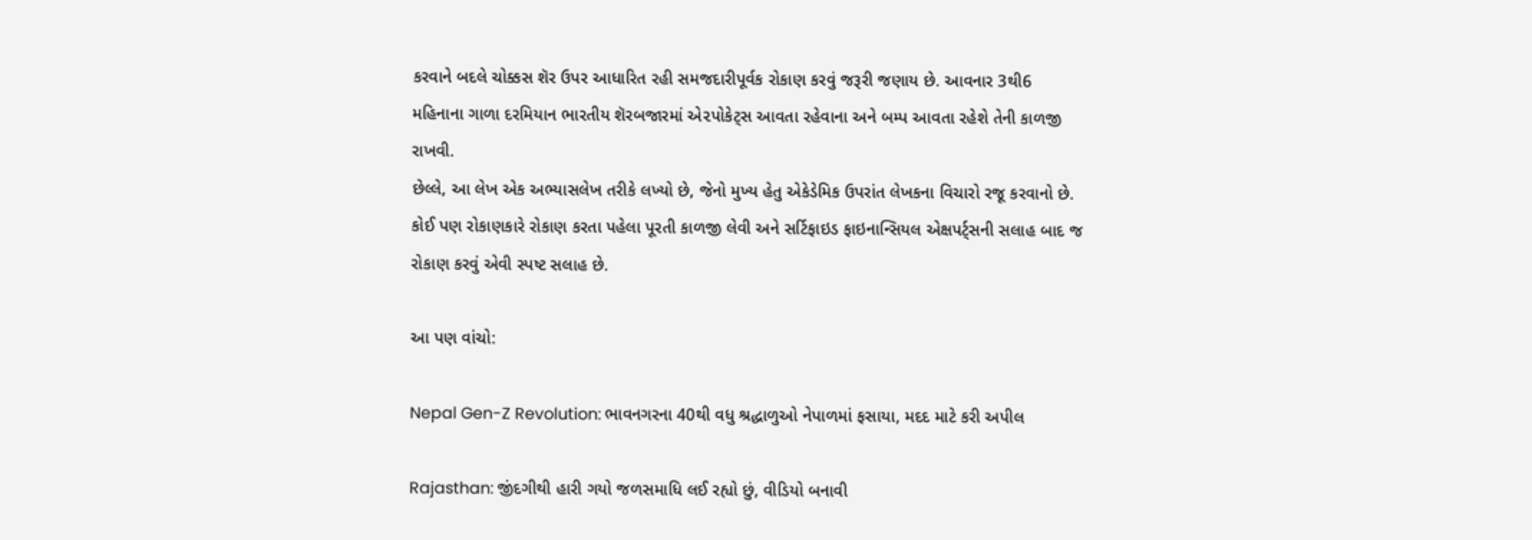કરવાને બદલે ચોક્કસ શૅર ઉપર આધારિત રહી સમજદારીપૂર્વક રોકાણ કરવું જરૂરી જણાય છે. આવનાર 3થી6 મહિનાના ગાળા દરમિયાન ભારતીય શૅરબજારમાં એ૨પોકેટ્સ આવતા રહેવાના અને બમ્પ આવતા રહેશે તેની કાળજી રાખવી.
છેલ્લે, આ લેખ એક અભ્યાસલેખ તરીકે લખ્યો છે, જેનો મુખ્ય હેતુ એકેડેમિક ઉપરાંત લેખકના વિચારો રજૂ કરવાનો છે. કોઈ પણ રોકાણકારે રોકાણ કરતા પહેલા પૂરતી કાળજી લેવી અને સર્ટિફાઇડ ફાઇનાન્સિયલ એક્ષપર્ટ્સની સલાહ બાદ જ રોકાણ કરવું એવી સ્પષ્ટ સલાહ છે.

આ પણ વાંચો:

Nepal Gen-Z Revolution: ભાવનગરના 40થી વધુ શ્રદ્ધાળુઓ નેપાળમાં ફસાયા, મદદ માટે કરી અપીલ

Rajasthan: જીંદગીથી હારી ગયો જળસમાધિ લઈ રહ્યો છું, વીડિયો બનાવી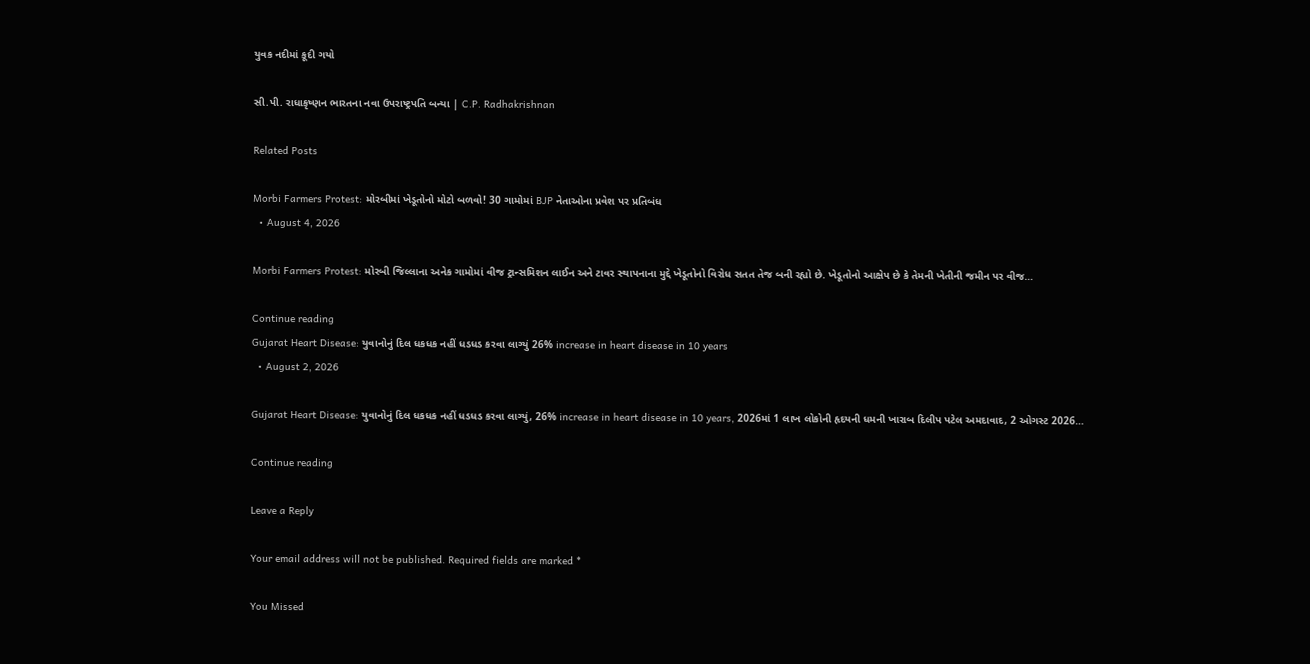યુવક નદીમાં કૂદી ગયો

સી.પી. રાધાકૃષ્ણન ભારતના નવા ઉપરાષ્ટ્રપતિ બન્યા | C.P. Radhakrishnan

Related Posts

Morbi Farmers Protest: મોરબીમાં ખેડૂતોનો મોટો બળવો! 30 ગામોમાં BJP નેતાઓના પ્રવેશ પર પ્રતિબંધ
  • August 4, 2026

Morbi Farmers Protest: મોરબી જિલ્લાના અનેક ગામોમાં વીજ ટ્રાન્સમિશન લાઈન અને ટાવર સ્થાપનાના મુદ્દે ખેડૂતોનો વિરોધ સતત તેજ બની રહ્યો છે. ખેડૂતોનો આક્ષેપ છે કે તેમની ખેતીની જમીન પર વીજ…

Continue reading
Gujarat Heart Disease: યુવાનોનું દિલ ધકધક નહીં ધડધડ કરવા લાગ્યું 26% increase in heart disease in 10 years
  • August 2, 2026

Gujarat Heart Disease: યુવાનોનું દિલ ધકધક નહીં ધડધડ કરવા લાગ્યું, 26% increase in heart disease in 10 years, 2026માં 1 લાખ લોકોની હૃદયની ધમની ખારાબ દિલીપ પટેલ અમદાવાદ, 2 ઓગસ્ટ 2026…

Continue reading

Leave a Reply

Your email address will not be published. Required fields are marked *

You Missed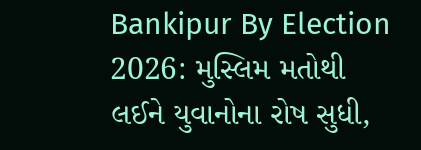Bankipur By Election 2026: મુસ્લિમ મતોથી લઈને યુવાનોના રોષ સુધી,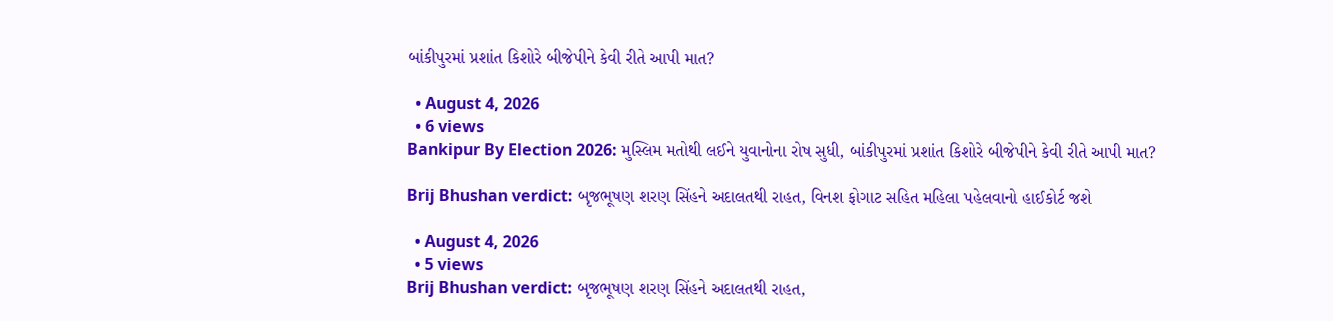બાંકીપુરમાં પ્રશાંત કિશોરે બીજેપીને કેવી રીતે આપી માત?

  • August 4, 2026
  • 6 views
Bankipur By Election 2026: મુસ્લિમ મતોથી લઈને યુવાનોના રોષ સુધી, બાંકીપુરમાં પ્રશાંત કિશોરે બીજેપીને કેવી રીતે આપી માત?

Brij Bhushan verdict: બૃજભૂષણ શરણ સિંહને અદાલતથી રાહત, વિનશ ફોગાટ સહિત મહિલા પહેલવાનો હાઈકોર્ટ જશે

  • August 4, 2026
  • 5 views
Brij Bhushan verdict: બૃજભૂષણ શરણ સિંહને અદાલતથી રાહત,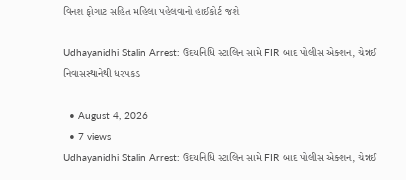વિનશ ફોગાટ સહિત મહિલા પહેલવાનો હાઈકોર્ટ જશે

Udhayanidhi Stalin Arrest: ઉદયનિધિ સ્ટાલિન સામે FIR બાદ પોલીસ એક્શન, ચેન્નઈ નિવાસસ્થાનેથી ધરપકડ

  • August 4, 2026
  • 7 views
Udhayanidhi Stalin Arrest: ઉદયનિધિ સ્ટાલિન સામે FIR બાદ પોલીસ એક્શન, ચેન્નઈ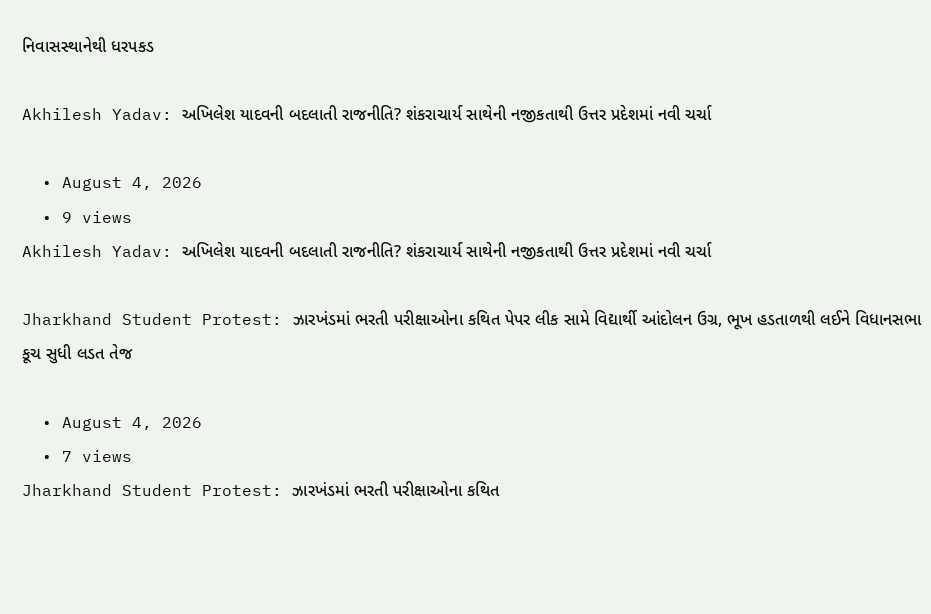નિવાસસ્થાનેથી ધરપકડ

Akhilesh Yadav: અખિલેશ યાદવની બદલાતી રાજનીતિ? શંકરાચાર્ય સાથેની નજીકતાથી ઉત્તર પ્રદેશમાં નવી ચર્ચા

  • August 4, 2026
  • 9 views
Akhilesh Yadav: અખિલેશ યાદવની બદલાતી રાજનીતિ? શંકરાચાર્ય સાથેની નજીકતાથી ઉત્તર પ્રદેશમાં નવી ચર્ચા

Jharkhand Student Protest: ઝારખંડમાં ભરતી પરીક્ષાઓના કથિત પેપર લીક સામે વિદ્યાર્થી આંદોલન ઉગ્ર, ભૂખ હડતાળથી લઈને વિધાનસભા કૂચ સુધી લડત તેજ

  • August 4, 2026
  • 7 views
Jharkhand Student Protest: ઝારખંડમાં ભરતી પરીક્ષાઓના કથિત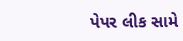પેપર લીક સામે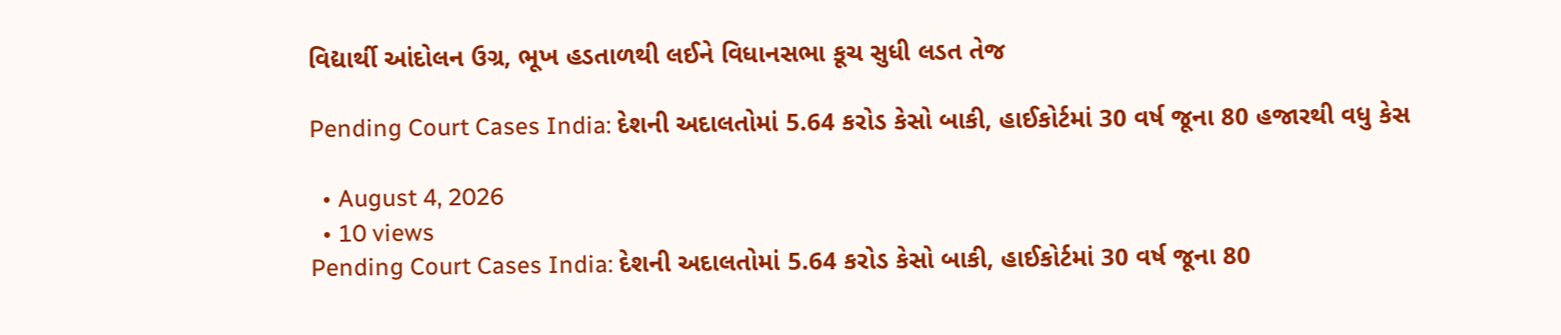વિદ્યાર્થી આંદોલન ઉગ્ર, ભૂખ હડતાળથી લઈને વિધાનસભા કૂચ સુધી લડત તેજ

Pending Court Cases India: દેશની અદાલતોમાં 5.64 કરોડ કેસો બાકી, હાઈકોર્ટમાં 30 વર્ષ જૂના 80 હજારથી વધુ કેસ

  • August 4, 2026
  • 10 views
Pending Court Cases India: દેશની અદાલતોમાં 5.64 કરોડ કેસો બાકી, હાઈકોર્ટમાં 30 વર્ષ જૂના 80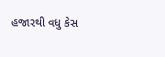હજારથી વધુ કેસ